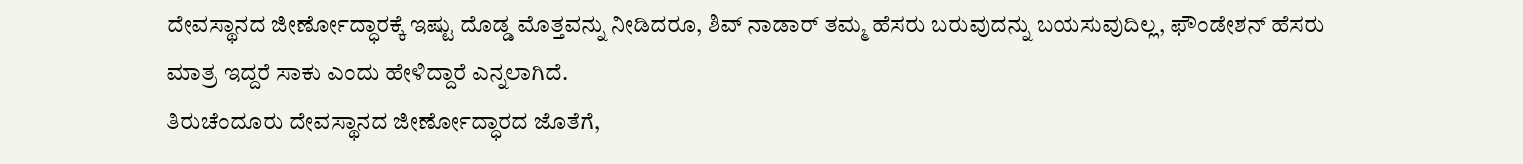ದೇವಸ್ಥಾನದ ಜೀರ್ಣೋದ್ಧಾರಕ್ಕೆ ಇಷ್ಟು ದೊಡ್ಡ ಮೊತ್ತವನ್ನು ನೀಡಿದರೂ, ಶಿವ್ ನಾಡಾರ್ ತಮ್ಮ ಹೆಸರು ಬರುವುದನ್ನು ಬಯಸುವುದಿಲ್ಲ, ಫೌಂಡೇಶನ್ ಹೆಸರು ಮಾತ್ರ ಇದ್ದರೆ ಸಾಕು ಎಂದು ಹೇಳಿದ್ದಾರೆ ಎನ್ನಲಾಗಿದೆ.
ತಿರುಚೆಂದೂರು ದೇವಸ್ಥಾನದ ಜೀರ್ಣೋದ್ಧಾರದ ಜೊತೆಗೆ,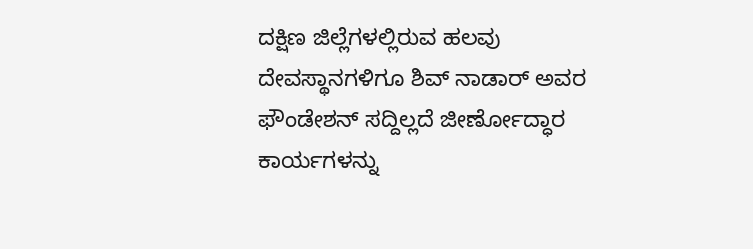ದಕ್ಷಿಣ ಜಿಲ್ಲೆಗಳಲ್ಲಿರುವ ಹಲವು ದೇವಸ್ಥಾನಗಳಿಗೂ ಶಿವ್ ನಾಡಾರ್ ಅವರ ಫೌಂಡೇಶನ್ ಸದ್ದಿಲ್ಲದೆ ಜೀರ್ಣೋದ್ಧಾರ ಕಾರ್ಯಗಳನ್ನು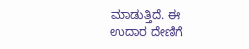ಮಾಡುತ್ತಿದೆ. ಈ ಉದಾರ ದೇಣಿಗೆ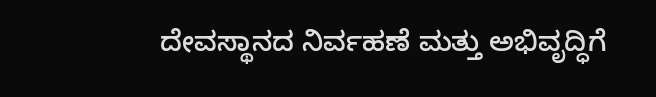ದೇವಸ್ಥಾನದ ನಿರ್ವಹಣೆ ಮತ್ತು ಅಭಿವೃದ್ಧಿಗೆ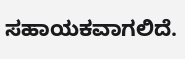ಸಹಾಯಕವಾಗಲಿದೆ.